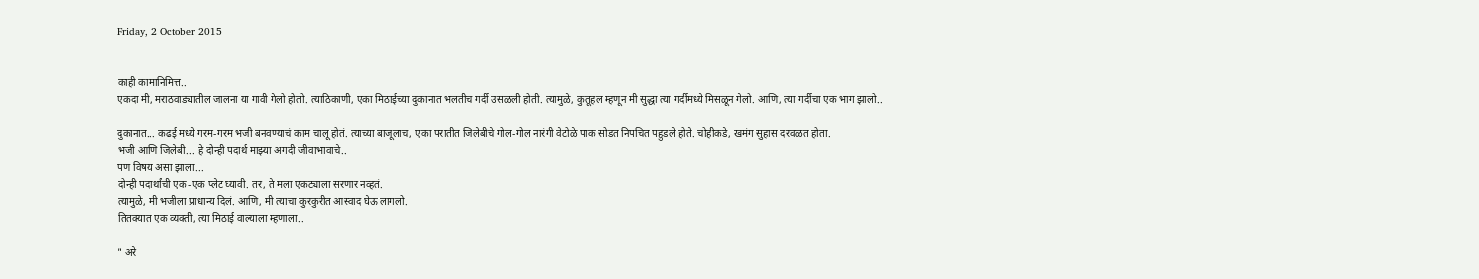Friday, 2 October 2015


काही कामानिमित्त..
एकदा मी, मराठवाड्यातील जालना या गावी गेलो होतो. त्याठिकाणी, एका मिठाईच्या दुकानात भलतीच गर्दी उसळली होती. त्यामुळे, कुतूहल म्हणून मी सुद्धा त्या गर्दीमध्ये मिसळून गेलो. आणि, त्या गर्दीचा एक भाग झालो..

दुकानात... कढई मध्ये गरम-गरम भजी बनवण्याचं काम चालू होतं. त्याच्या बाजूलाच, एका परातीत जिलेबीचे गोल-गोल नारंगी वेटोळे पाक सोडत निपचित पहुडले होते. चोहीकडे, खमंग सुहास दरवळत होता.
भजी आणि जिलेबी... हे दोन्ही पदार्थ माझ्या अगदी जीवाभावाचे..
पण विषय असा झाला...
दोन्ही पदार्थांची एक-एक प्लेट घ्यावी. तर, ते मला एकट्याला सरणार नव्हतं.
त्यामुळे, मी भजीला प्राधान्य दिलं. आणि, मी त्याचा कुरकुरीत आस्वाद घेऊ लागलो.
तितक्यात एक व्यक्ती, त्या मिठाई वाल्याला म्हणाला..

" अरे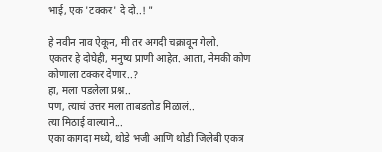भाई, एक 'टक्कर' दे दो..! "

हे नवीन नाव ऐकून, मी तर अगदी चक्रावून गेलो.
एकतर हे दोघेही, मनुष्य प्राणी आहेत. आता, नेमकी कोण कोणाला टक्कर देणार..?
हा, मला पडलेला प्रश्न..
पण, त्याचं उत्तर मला ताबडतोड मिळालं..
त्या मिठाई वाल्याने...
एका कागदा मध्ये, थोडे भजी आणि थोडी जिलेबी एकत्र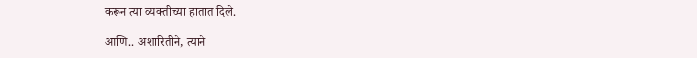करून त्या व्यक्तीच्या हातात दिले.

आणि.. अशारितीने, त्याने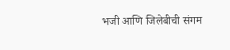भजी आणि जिलेबीची संगम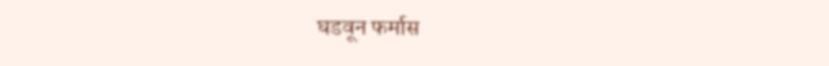घडवून फर्मास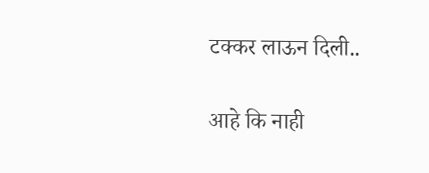टक्कर लाऊन दिली..

आहे कि नाही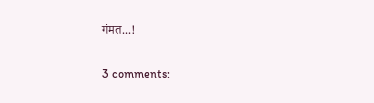गंमत...!

3 comments: